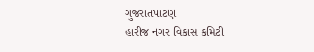ગુજરાતપાટણ
હારીજ નગર વિકાસ કમિટી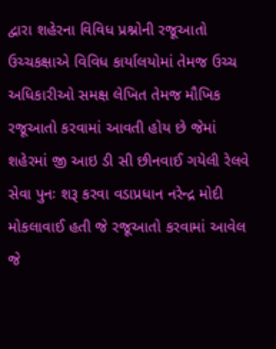દ્વારા શહેરના વિવિધ પ્રશ્નોની રજૂઆતો ઉચ્ચકક્ષાએ વિવિધ કાર્યાલયોમાં તેમજ ઉચ્ચ અધિકારીઓ સમક્ષ લેખિત તેમજ મૌખિક રજૂઆતો કરવામાં આવતી હોય છે જેમાં શહેરમાં જી આઇ ડી સી છીનવાઈ ગયેલી રેલવે સેવા પુનઃ શરૂ કરવા વડાપ્રધાન નરેન્દ્ર મોદી મોકલાવાઈ હતી જે રજૂઆતો કરવામાં આવેલ જે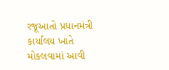રજૂઆતો પ્રધાનમંત્રી કાર્યાલય ખાતે મોકલવામાં આવી